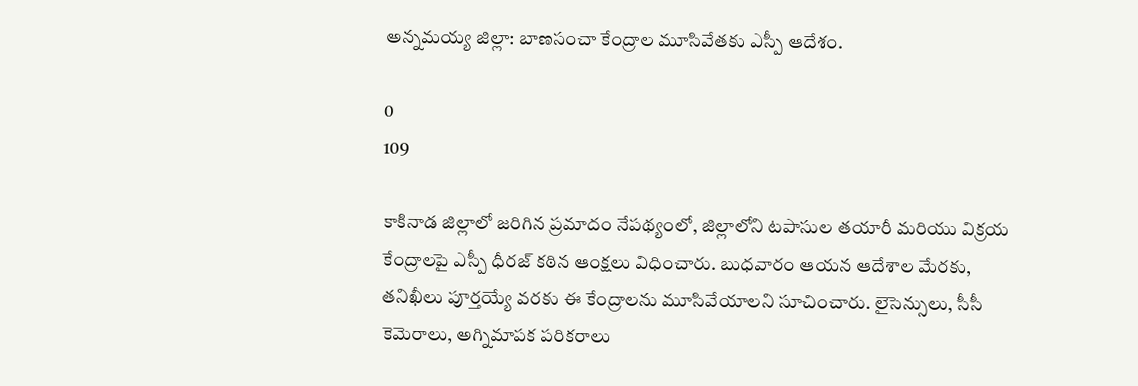అన్నమయ్య జిల్లా: బాణసంచా కేంద్రాల మూసివేతకు ఎస్పీ ఆదేశం.

0
109

కాకినాడ జిల్లాలో జరిగిన ప్రమాదం నేపథ్యంలో, జిల్లాలోని టపాసుల తయారీ మరియు విక్రయ కేంద్రాలపై ఎస్పీ ధీరజ్ కఠిన ఆంక్షలు విధించారు. బుధవారం ఆయన ఆదేశాల మేరకు, తనిఖీలు పూర్తయ్యే వరకు ఈ కేంద్రాలను మూసివేయాలని సూచించారు. లైసెన్సులు, సీసీ కెమెరాలు, అగ్నిమాపక పరికరాలు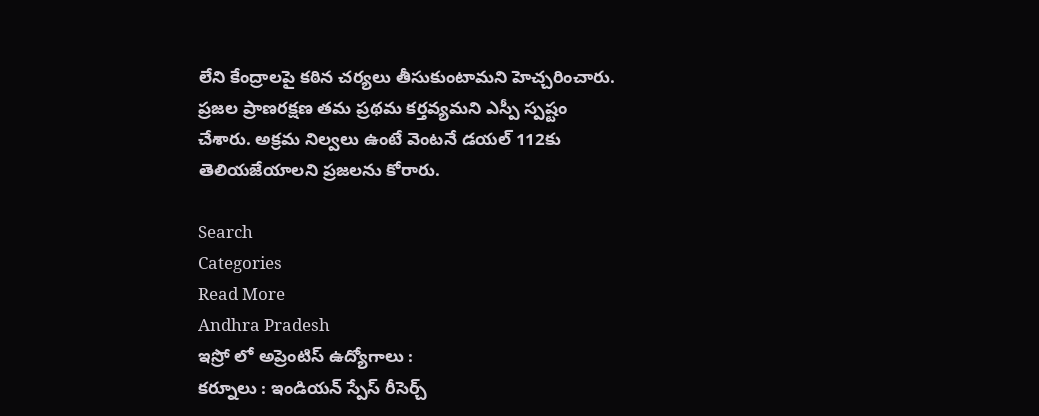లేని కేంద్రాలపై కఠిన చర్యలు తీసుకుంటామని హెచ్చరించారు. ప్రజల ప్రాణరక్షణ తమ ప్రథమ కర్తవ్యమని ఎస్పీ స్పష్టం చేశారు. అక్రమ నిల్వలు ఉంటే వెంటనే డయల్ 112కు తెలియజేయాలని ప్రజలను కోరారు.

Search
Categories
Read More
Andhra Pradesh
ఇస్రో లో అప్రెంటిస్ ఉద్యోగాలు :
కర్నూలు : ఇండియన్ స్పేస్ రీసెర్చ్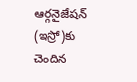ఆర్గనైజేషన్ (ఇస్రో)కు చెందిన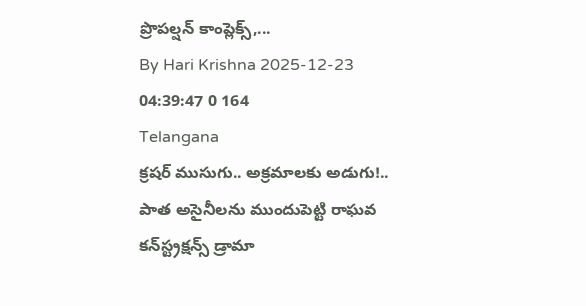ప్రొపల్షన్ కాంప్లెక్స్,...
By Hari Krishna 2025-12-23 04:39:47 0 164
Telangana
క్రషర్‌ ముసుగు.. అక్రమాలకు అడుగు!.. పాత అసైనీలను ముందుపెట్టి రాఘవ కన్‌స్ట్రక్షన్స్‌ డ్రామా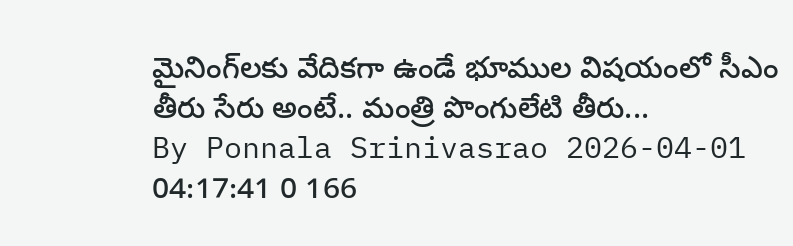మైనింగ్‌లకు వేదికగా ఉండే భూముల విషయంలో సీఎం తీరు సేరు అంటే.. మంత్రి పొంగులేటి తీరు...
By Ponnala Srinivasrao 2026-04-01 04:17:41 0 166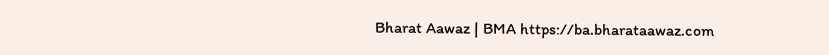Bharat Aawaz | BMA https://ba.bharataawaz.com